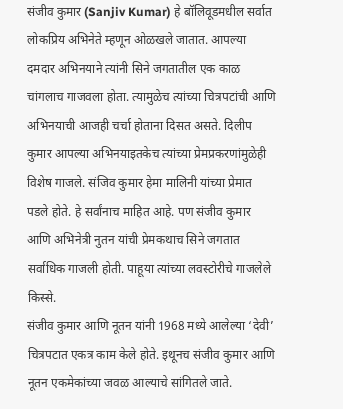संजीव कुमार (Sanjiv Kumar) हे बॉलिवूडमधील सर्वात लोकप्रिय अभिनेते म्हणून ओळखले जातात. आपल्या दमदार अभिनयाने त्यांनी सिने जगतातील एक काळ चांगलाच गाजवला होता. त्यामुळेच त्यांच्या चित्रपटांची आणि अभिनयाची आजही चर्चा होताना दिसत असते. दिलीप कुमार आपल्या अभिनयाइतकेच त्यांच्या प्रेमप्रकरणांमुळेही विशेष गाजले. संजिव कुमार हेमा मालिनी यांच्या प्रेमात पडले होते. हे सर्वांनाच माहित आहे. पण संजीव कुमार आणि अभिनेत्री नुतन यांची प्रेमकथाच सिने जगतात सर्वाधिक गाजली होती. पाहूया त्यांच्या लवस्टोरीचे गाजलेले किस्से.
संजीव कुमार आणि नूतन यांनी 1968 मध्ये आलेल्या ‘देवी’ चित्रपटात एकत्र काम केले होते. इथूनच संजीव कुमार आणि नूतन एकमेकांच्या जवळ आल्याचे सांगितले जाते.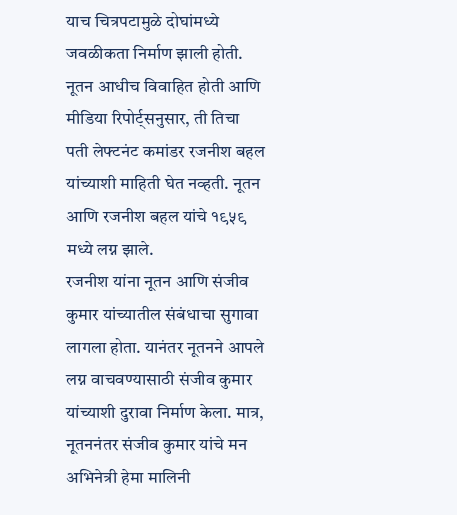याच चित्रपटामुळे दोघांमध्ये जवळीकता निर्माण झाली होती. नूतन आधीच विवाहित होती आणि मीडिया रिपोर्ट्सनुसार, ती तिचा पती लेफ्टनंट कमांडर रजनीश बहल यांच्याशी माहिती घेत नव्हती. नूतन आणि रजनीश बहल यांचे १९५९ मध्ये लग्न झाले.
रजनीश यांना नूतन आणि संजीव कुमार यांच्यातील संबंधाचा सुगावा लागला होता. यानंतर नूतनने आपले लग्न वाचवण्यासाठी संजीव कुमार यांच्याशी दुरावा निर्माण केला. मात्र, नूतननंतर संजीव कुमार यांचे मन अभिनेत्री हेमा मालिनी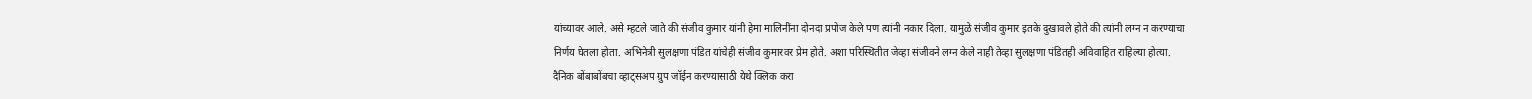यांच्यावर आले. असे म्हटले जाते की संजीव कुमार यांनी हेमा मालिनींना दोनदा प्रपोज केले पण त्यांनी नकार दिला. यामुळे संजीव कुमार इतके दुखावले होते की त्यांनी लग्न न करण्याचा निर्णय घेतला होता. अभिनेत्री सुलक्षणा पंडित यांचेही संजीव कुमारवर प्रेम होते. अशा परिस्थितीत जेव्हा संजीवने लग्न केले नाही तेव्हा सुलक्षणा पंडितही अविवाहित राहिल्या होत्या.
दैनिक बोंबाबोंबचा व्हाट्सअप ग्रुप जॉईन करण्यासाठी येथे क्लिक करा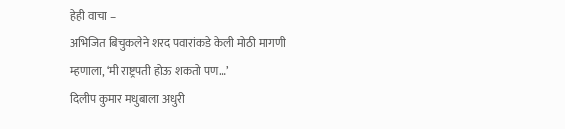हेही वाचा –
अभिजित बिचुकलेने शरद पवारांकडे केली मोठी मागणी म्हणाला, ‘मी राष्ट्रपती होऊ शकतो पण…’
दिलीप कुमार मधुबाला अधुरी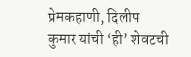प्रेमकहाणी, दिलीप कुमार यांची ‘ही’ शेवटची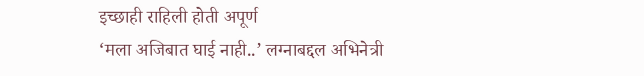इच्छाही राहिली होती अपूर्ण
‘मला अजिबात घाई नाही..’ लग्नाबद्दल अभिनेत्री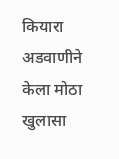कियारा अडवाणीने केला मोठा खुलासा